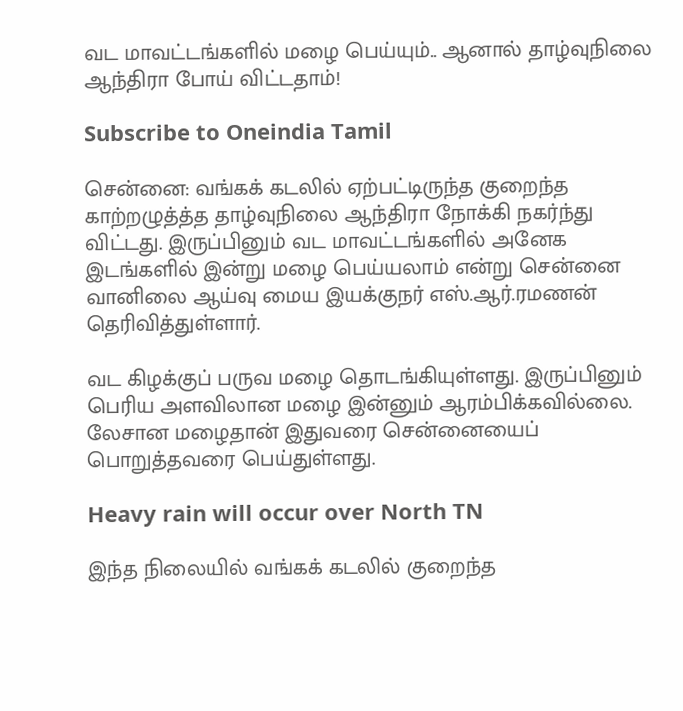வட மாவட்டங்களில் மழை பெய்யும்.. ஆனால் தாழ்வுநிலை ஆந்திரா போய் விட்டதாம்!

Subscribe to Oneindia Tamil

சென்னை: வங்கக் கடலில் ஏற்பட்டிருந்த குறைந்த காற்றழுத்த்த தாழ்வுநிலை ஆந்திரா நோக்கி நகர்ந்து விட்டது. இருப்பினும் வட மாவட்டங்களில் அனேக இடங்களில் இன்று மழை பெய்யலாம் என்று சென்னை வானிலை ஆய்வு மைய இயக்குநர் எஸ்.ஆர்.ரமணன் தெரிவித்துள்ளார்.

வட கிழக்குப் பருவ மழை தொடங்கியுள்ளது. இருப்பினும் பெரிய அளவிலான மழை இன்னும் ஆரம்பிக்கவில்லை. லேசான மழைதான் இதுவரை சென்னையைப் பொறுத்தவரை பெய்துள்ளது.

Heavy rain will occur over North TN

இந்த நிலையில் வங்கக் கடலில் குறைந்த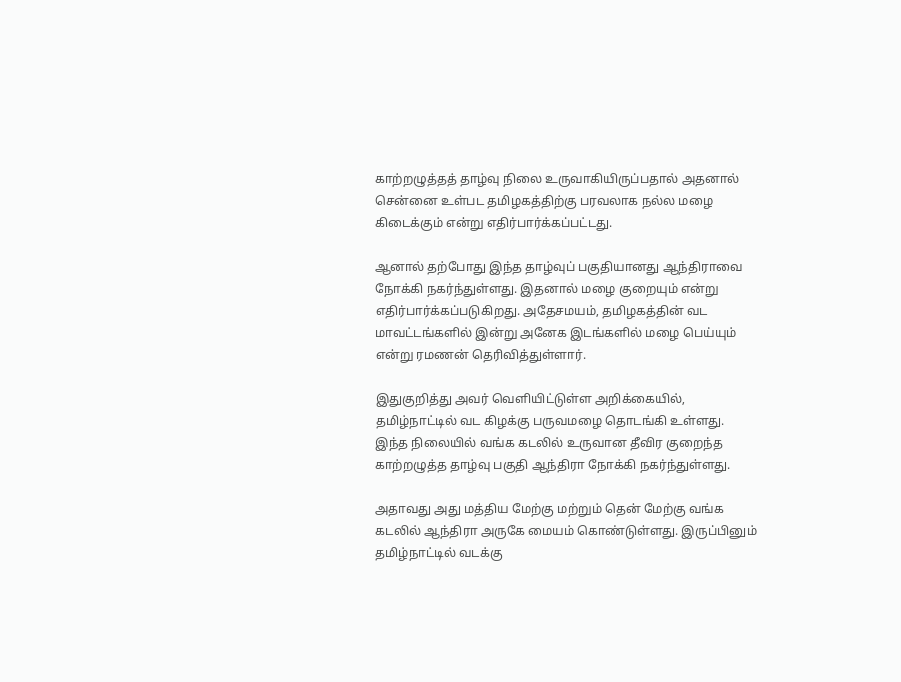காற்றழுத்தத் தாழ்வு நிலை உருவாகியிருப்பதால் அதனால் சென்னை உள்பட தமிழகத்திற்கு பரவலாக நல்ல மழை கிடைக்கும் என்று எதிர்பார்க்கப்பட்டது.

ஆனால் தற்போது இந்த தாழ்வுப் பகுதியானது ஆந்திராவை நோக்கி நகர்ந்துள்ளது. இதனால் மழை குறையும் என்று எதிர்பார்க்கப்படுகிறது. அதேசமயம், தமிழகத்தின் வட மாவட்டங்களில் இன்று அனேக இடங்களில் மழை பெய்யும் என்று ரமணன் தெரிவித்துள்ளார்.

இதுகுறித்து அவர் வெளியிட்டுள்ள அறிக்கையில், தமிழ்நாட்டில் வட கிழக்கு பருவமழை தொடங்கி உள்ளது. இந்த நிலையில் வங்க கடலில் உருவான தீவிர குறைந்த காற்றழுத்த தாழ்வு பகுதி ஆந்திரா நோக்கி நகர்ந்துள்ளது.

அதாவது அது மத்திய மேற்கு மற்றும் தென் மேற்கு வங்க கடலில் ஆந்திரா அருகே மையம் கொண்டுள்ளது. இருப்பினும் தமிழ்நாட்டில் வடக்கு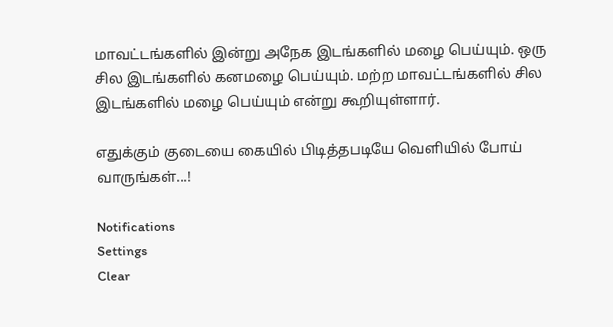மாவட்டங்களில் இன்று அநேக இடங்களில் மழை பெய்யும். ஒரு சில இடங்களில் கனமழை பெய்யும். மற்ற மாவட்டங்களில் சில இடங்களில் மழை பெய்யும் என்று கூறியுள்ளார்.

எதுக்கும் குடையை கையில் பிடித்தபடியே வெளியில் போய் வாருங்கள்...!

Notifications
Settings
Clear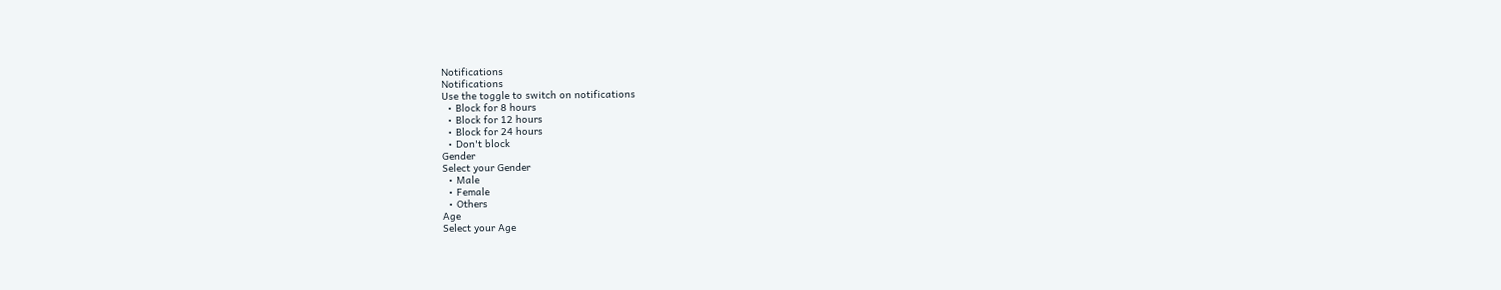Notifications
Notifications
Use the toggle to switch on notifications
  • Block for 8 hours
  • Block for 12 hours
  • Block for 24 hours
  • Don't block
Gender
Select your Gender
  • Male
  • Female
  • Others
Age
Select your Age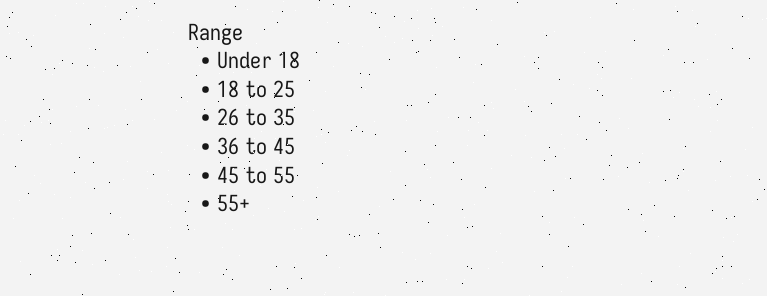Range
  • Under 18
  • 18 to 25
  • 26 to 35
  • 36 to 45
  • 45 to 55
  • 55+